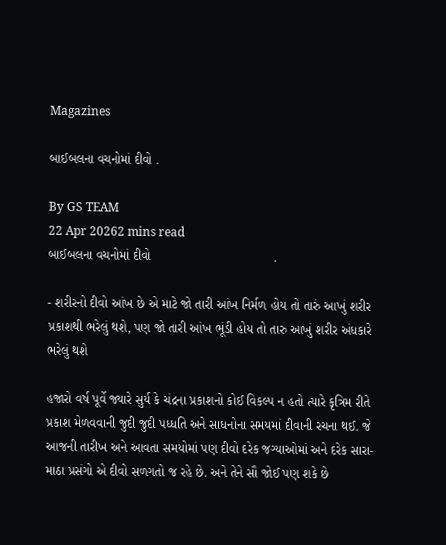Magazines

બાઈબલના વચનોમાં દીવો .

By GS TEAM
22 Apr 20262 mins read
બાઈબલના વચનોમાં દીવો                                  .

- શરીરનો દીવો આંખ છે એ માટે જો તારી આંખ નિર્મળ હોય તો તારું આખું શરીર પ્રકાશથી ભરેલું થશે, પણ જો તારી આંખ ભૂંડી હોય તો તારુ આખું શરીર અંધકારે ભરેલું થશે

હજારો વર્ષ પૂર્વે જ્યારે સુર્ય કે ચંદ્રના પ્રકાશનો કોઈ વિકલ્પ ન હતો ત્યારે કૃત્રિમ રીતે પ્રકાશ મેળવવાની જુદી જુદી પધ્ધતિ અને સાધનોના સમયમાં દીવાની રચના થઈ. જે આજની તારીખ અને આવતા સમયોમાં પણ દીવો દરેક જગ્યાઓમાં અને દરેક સારા-માઠા પ્રસંગો એ દીવો સળગતો જ રહે છે. અને તેને સૌ જોઈ પણ શકે છે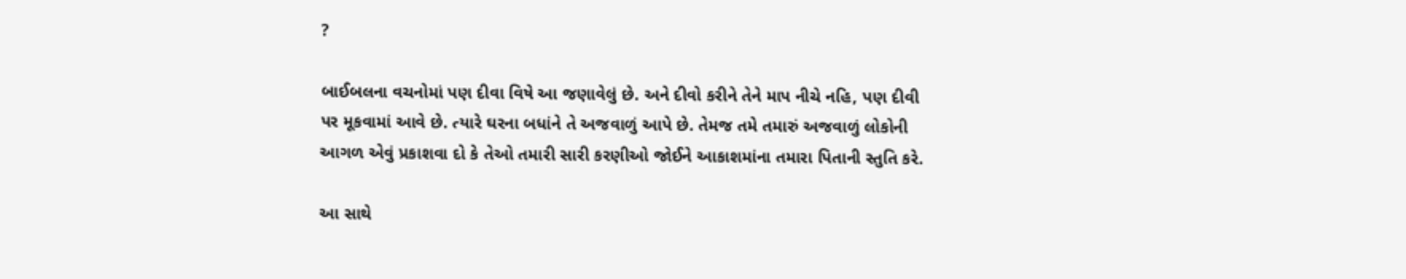?

બાઈબલના વચનોમાં પણ દીવા વિષે આ જણાવેલું છે. અને દીવો કરીને તેને માપ નીચે નહિ, પણ દીવી પર મૂકવામાં આવે છે. ત્યારે ઘરના બધાંને તે અજવાળું આપે છે. તેમજ તમે તમારું અજવાળું લોકોની આગળ એવું પ્રકાશવા દો કે તેઓ તમારી સારી કરણીઓ જોઈને આકાશમાંના તમારા પિતાની સ્તુતિ કરે.

આ સાથે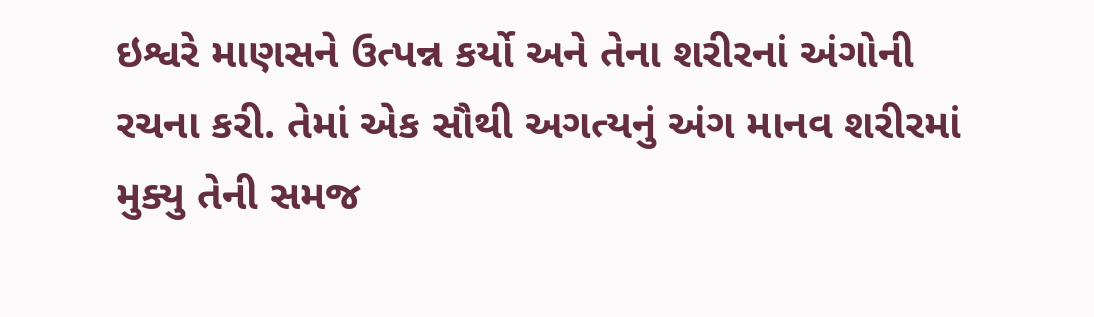ઇશ્વરે માણસને ઉત્પન્ન કર્યો અને તેના શરીરનાં અંગોની રચના કરી. તેમાં એક સૌથી અગત્યનું અંગ માનવ શરીરમાં મુક્યુ તેની સમજ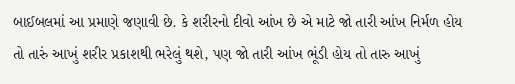બાઈબલમાં આ પ્રમાણે જણાવી છે. કે શરીરનો દીવો આંખ છે એ માટે જો તારી આંખ નિર્મળ હોય તો તારું આખું શરીર પ્રકાશથી ભરેલું થશે, પણ જો તારી આંખ ભૂંડી હોય તો તારુ આખું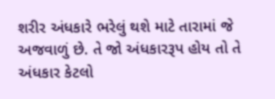શરીર અંધકારે ભરેલું થશે માટે તારામાં જે અજવાળું છે. તે જો અંધકારરૂપ હોય તો તે અંધકાર કેટલો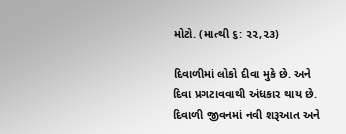મોટો. (માત્થી ૬: ૨૨,૨૩)

દિવાળીમાં લોકો દીવા મુકે છે. અને દિવા પ્રગટાવવાથી અંધકાર થાય છે. દિવાળી જીવનમાં નવી શરૂઆત અને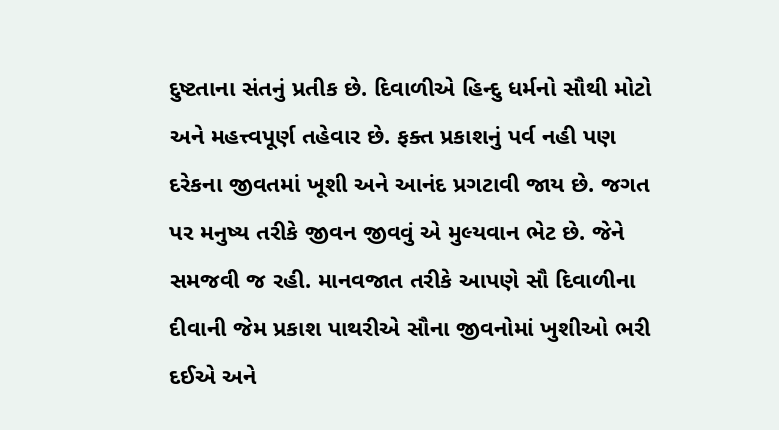દુષ્ટતાના સંતનું પ્રતીક છે. દિવાળીએ હિન્દુ ધર્મનો સૌથી મોટો અને મહત્ત્વપૂર્ણ તહેવાર છે. ફક્ત પ્રકાશનું પર્વ નહી પણ દરેકના જીવતમાં ખૂશી અને આનંદ પ્રગટાવી જાય છે. જગત પર મનુષ્ય તરીકે જીવન જીવવું એ મુલ્યવાન ભેટ છે. જેને સમજવી જ રહી. માનવજાત તરીકે આપણે સૌ દિવાળીના દીવાની જેમ પ્રકાશ પાથરીએ સૌના જીવનોમાં ખુશીઓ ભરી દઈએ અને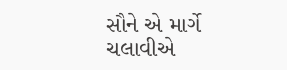સૌને એ માર્ગે ચલાવીએ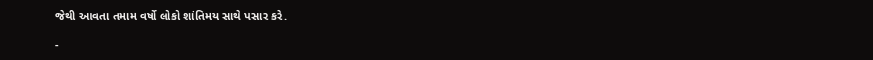જેથી આવતા તમામ વર્ષો લોકો શાંતિમય સાથે પસાર કરે.

-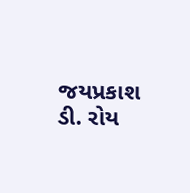જયપ્રકાશ ડી. રોય